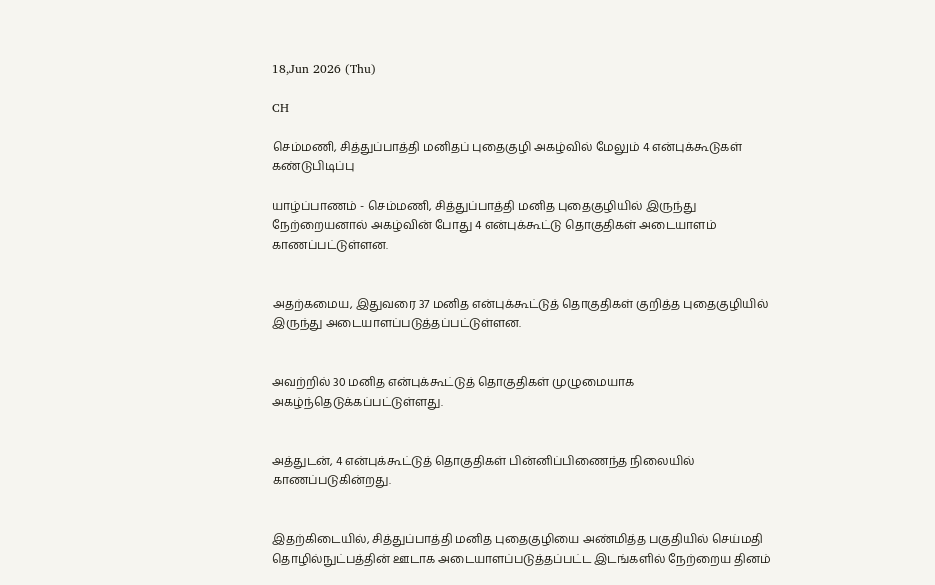18,Jun 2026 (Thu)

CH

செம்மணி, சித்துப்பாத்தி மனிதப் புதைகுழி அகழ்வில் மேலும் 4 என்புக்கூடுகள் கண்டுபிடிப்பு

யாழ்ப்பாணம் - செம்மணி, சித்துப்பாத்தி மனித புதைகுழியில் இருந்து நேற்றையனால் அகழ்வின் போது 4 என்புக்கூட்டு தொகுதிகள் அடையாளம் காணப்பட்டுள்ளன.


அதற்கமைய, இதுவரை 37 மனித என்புக்கூட்டுத் தொகுதிகள் குறித்த புதைகுழியில் இருந்து அடையாளப்படுத்தப்பட்டுள்ளன.


அவற்றில் 30 மனித என்புக்கூட்டுத் தொகுதிகள் முழுமையாக அகழ்ந்தெடுக்கப்பட்டுள்ளது.


அத்துடன், 4 என்புக்கூட்டுத் தொகுதிகள் பின்னிப்பிணைந்த நிலையில் காணப்படுகின்றது.


இதற்கிடையில், சித்துப்பாத்தி மனித புதைகுழியை அண்மித்த பகுதியில் செய்மதி தொழில்நுட்பத்தின் ஊடாக அடையாளப்படுத்தப்பட்ட இடங்களில் நேற்றைய தினம்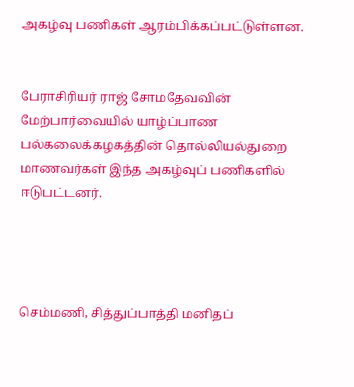அகழ்வு பணிகள் ஆரம்பிக்கப்பட்டுள்ளன.


பேராசிரியர் ராஜ் சோமதேவவின் மேற்பார்வையில் யாழ்ப்பாண பல்கலைக்கழகத்தின் தொல்லியல்துறை மாணவர்கள் இந்த அகழ்வுப் பணிகளில் ஈடுபட்டனர்.




செம்மணி, சித்துப்பாத்தி மனிதப்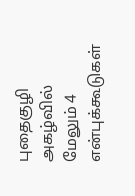புதைகுழி அகழ்வில் மேலும் 4 என்புக்கூடுகள்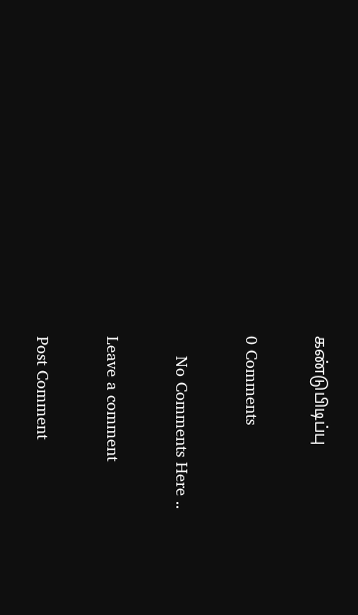கண்டுபிடிப்பு

0 Comments

    No Comments Here ..

Leave a comment

Post Comment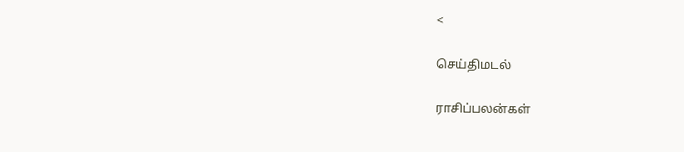<

செய்திமடல்

ராசிப்பலன்கள்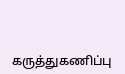கருத்துகணிப்பு